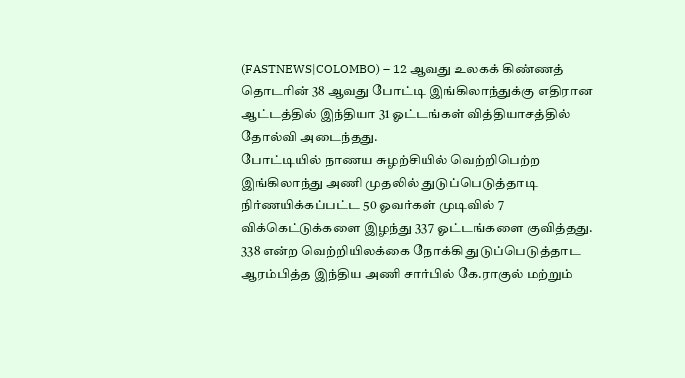(FASTNEWS|COLOMBO) – 12 ஆவது உலகக் கிண்ணத் தொடரின் 38 ஆவது போட்டி இங்கிலாந்துக்கு எதிரான ஆட்டத்தில் இந்தியா 31 ஓட்டங்கள் வித்தியாசத்தில் தோல்வி அடைந்தது.
போட்டியில் நாணய சுழற்சியில் வெற்றிபெற்ற இங்கிலாந்து அணி முதலில் துடுப்பெடுத்தாடி நிர்ணயிக்கப்பட்ட 50 ஓவர்கள் முடிவில் 7 விக்கெட்டுக்களை இழந்து 337 ஓட்டங்களை குவித்தது.
338 என்ற வெற்றியிலக்கை நோக்கி துடுப்பெடுத்தாட ஆரம்பித்த இந்திய அணி சார்பில் கே.ராகுல் மற்றும்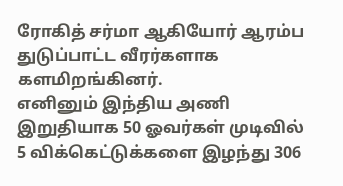ரோகித் சர்மா ஆகியோர் ஆரம்ப துடுப்பாட்ட வீரர்களாக களமிறங்கினர்.
எனினும் இந்திய அணி இறுதியாக 50 ஓவர்கள் முடிவில் 5 விக்கெட்டுக்களை இழந்து 306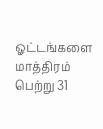ஓட்டங்களை மாத்திரம் பெற்று 31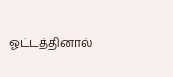ஓட்டத்தினால்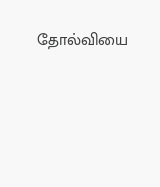தோல்வியை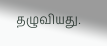தழுவியது.